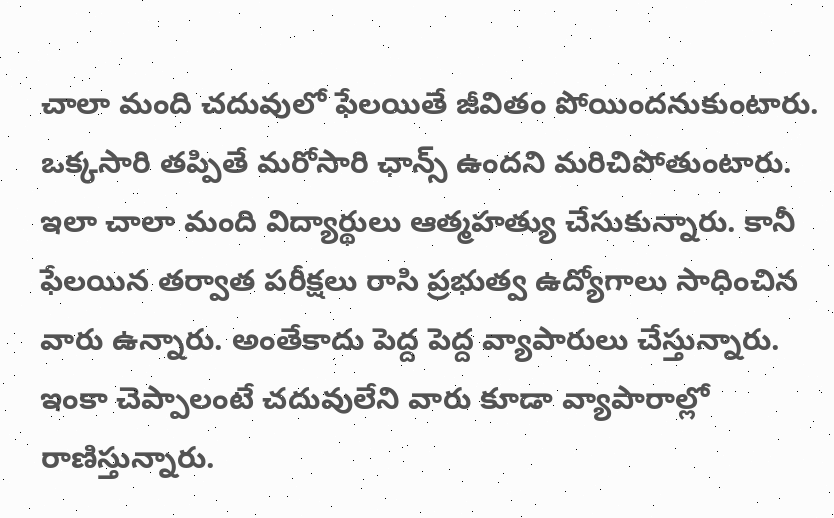చాలా మంది చదువులో ఫేలయితే జీవితం పోయిందనుకుంటారు. ఒక్కసారి తప్పితే మరోసారి ఛాన్స్ ఉందని మరిచిపోతుంటారు. ఇలా చాలా మంది విద్యార్థులు ఆత్మహత్యు చేసుకున్నారు. కానీ ఫేలయిన తర్వాత పరీక్షలు రాసి ప్రభుత్వ ఉద్యోగాలు సాధించిన వారు ఉన్నారు. అంతేకాదు పెద్ద పెద్ద వ్యాపారులు చేస్తున్నారు. ఇంకా చెప్పాలంటే చదువులేని వారు కూడా వ్యాపారాల్లో రాణిస్తున్నారు.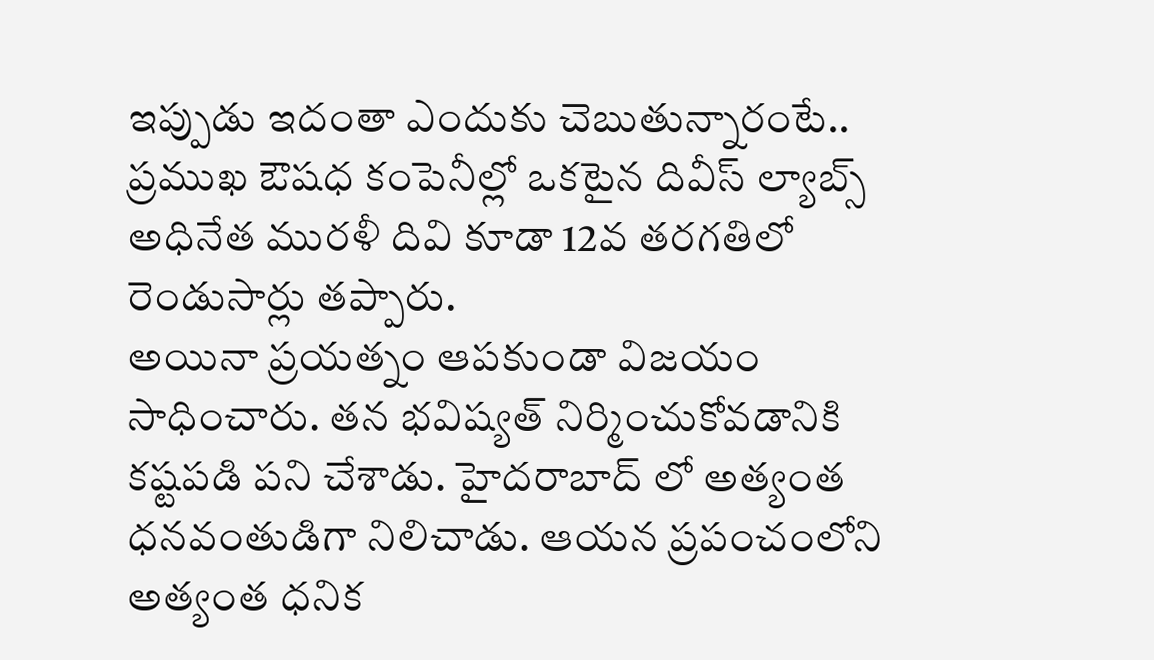ఇప్పుడు ఇదంతా ఎందుకు చెబుతున్నారంటే.. ప్రముఖ ఔషధ కంపెనీల్లో ఒకటైన దివీస్ ల్యాబ్స్ అధినేత మురళీ దివి కూడా 12వ తరగతిలో రెండుసార్లు తప్పారు.
అయినా ప్రయత్నం ఆపకుండా విజయం సాధించారు. తన భవిష్యత్ నిర్మించుకోవడానికి కష్టపడి పని చేశాడు. హైదరాబాద్ లో అత్యంత ధనవంతుడిగా నిలిచాడు. ఆయన ప్రపంచంలోని అత్యంత ధనిక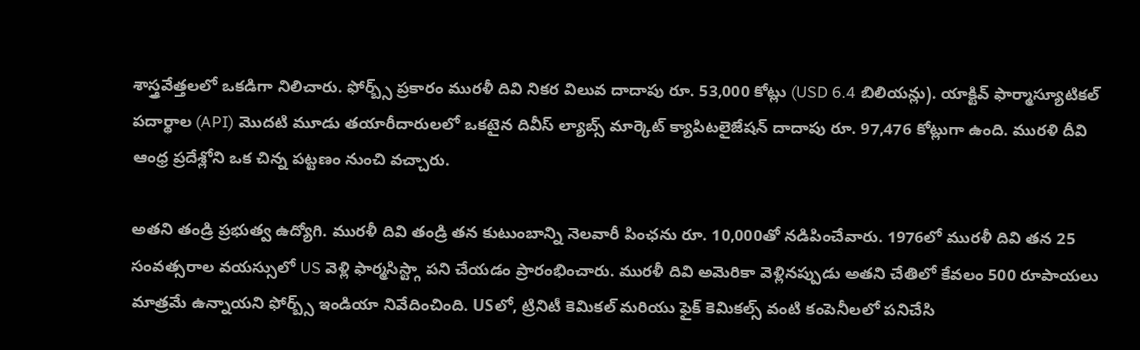శాస్త్రవేత్తలలో ఒకడిగా నిలిచారు. ఫోర్బ్స్ ప్రకారం మురళీ దివి నికర విలువ దాదాపు రూ. 53,000 కోట్లు (USD 6.4 బిలియన్లు). యాక్టివ్ ఫార్మాస్యూటికల్ పదార్థాల (API) మొదటి మూడు తయారీదారులలో ఒకటైన దివీస్ ల్యాబ్స్ మార్కెట్ క్యాపిటలైజేషన్ దాదాపు రూ. 97,476 కోట్లుగా ఉంది. మురళి దీవి ఆంధ్ర ప్రదేశ్లోని ఒక చిన్న పట్టణం నుంచి వచ్చారు.

అతని తండ్రి ప్రభుత్వ ఉద్యోగి. మురళీ దివి తండ్రి తన కుటుంబాన్ని నెలవారీ పింఛను రూ. 10,000తో నడిపించేవారు. 1976లో మురళీ దివి తన 25 సంవత్సరాల వయస్సులో US వెళ్లి ఫార్మసిస్ట్గా పని చేయడం ప్రారంభించారు. మురళీ దివి అమెరికా వెళ్లినప్పుడు అతని చేతిలో కేవలం 500 రూపాయలు మాత్రమే ఉన్నాయని ఫోర్బ్స్ ఇండియా నివేదించింది. USలో, ట్రినిటీ కెమికల్ మరియు ఫైక్ కెమికల్స్ వంటి కంపెనీలలో పనిచేసి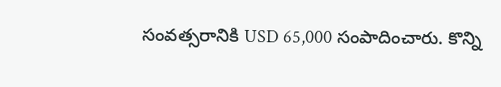సంవత్సరానికి USD 65,000 సంపాదించారు. కొన్ని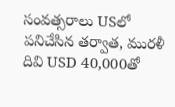సంవత్సరాలు USలో పనిచేసిన తర్వాత, మురళీ దివి USD 40,000తో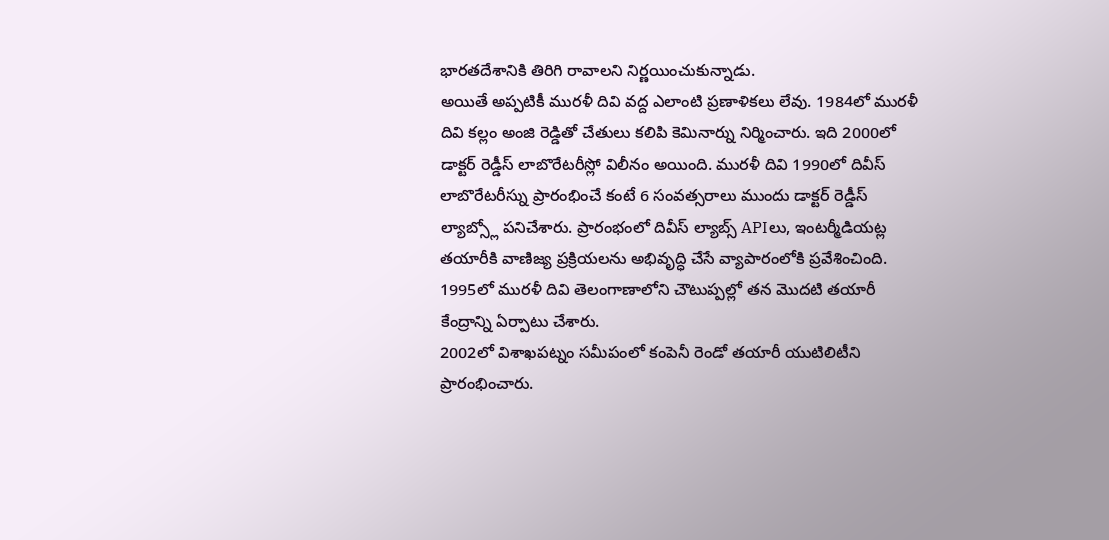భారతదేశానికి తిరిగి రావాలని నిర్ణయించుకున్నాడు.
అయితే అప్పటికీ మురళీ దివి వద్ద ఎలాంటి ప్రణాళికలు లేవు. 1984లో మురళీ దివి కల్లం అంజి రెడ్డితో చేతులు కలిపి కెమినార్ను నిర్మించారు. ఇది 2000లో డాక్టర్ రెడ్డీస్ లాబొరేటరీస్లో విలీనం అయింది. మురళీ దివి 1990లో దివీస్ లాబొరేటరీస్ను ప్రారంభించే కంటే 6 సంవత్సరాలు ముందు డాక్టర్ రెడ్డీస్ ల్యాబ్స్లో పనిచేశారు. ప్రారంభంలో దివీస్ ల్యాబ్స్ APIలు, ఇంటర్మీడియట్ల తయారీకి వాణిజ్య ప్రక్రియలను అభివృద్ధి చేసే వ్యాపారంలోకి ప్రవేశించింది. 1995లో మురళీ దివి తెలంగాణాలోని చౌటుప్పల్లో తన మొదటి తయారీ కేంద్రాన్ని ఏర్పాటు చేశారు.
2002లో విశాఖపట్నం సమీపంలో కంపెనీ రెండో తయారీ యుటిలిటీని ప్రారంభించారు.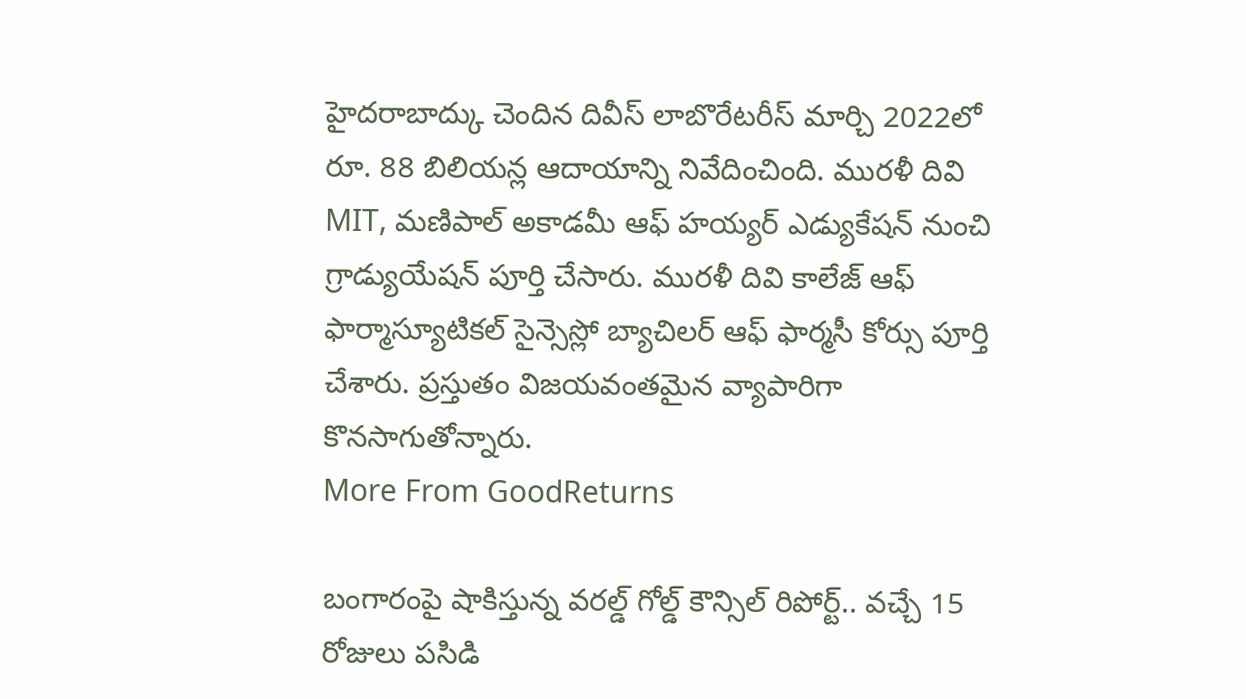హైదరాబాద్కు చెందిన దివీస్ లాబొరేటరీస్ మార్చి 2022లో రూ. 88 బిలియన్ల ఆదాయాన్ని నివేదించింది. మురళీ దివి MIT, మణిపాల్ అకాడమీ ఆఫ్ హయ్యర్ ఎడ్యుకేషన్ నుంచి గ్రాడ్యుయేషన్ పూర్తి చేసారు. మురళీ దివి కాలేజ్ ఆఫ్ ఫార్మాస్యూటికల్ సైన్సెస్లో బ్యాచిలర్ ఆఫ్ ఫార్మసీ కోర్సు పూర్తి చేశారు. ప్రస్తుతం విజయవంతమైన వ్యాపారిగా కొనసాగుతోన్నారు.
More From GoodReturns

బంగారంపై షాకిస్తున్న వరల్డ్ గోల్డ్ కౌన్సిల్ రిపోర్ట్.. వచ్చే 15 రోజులు పసిడి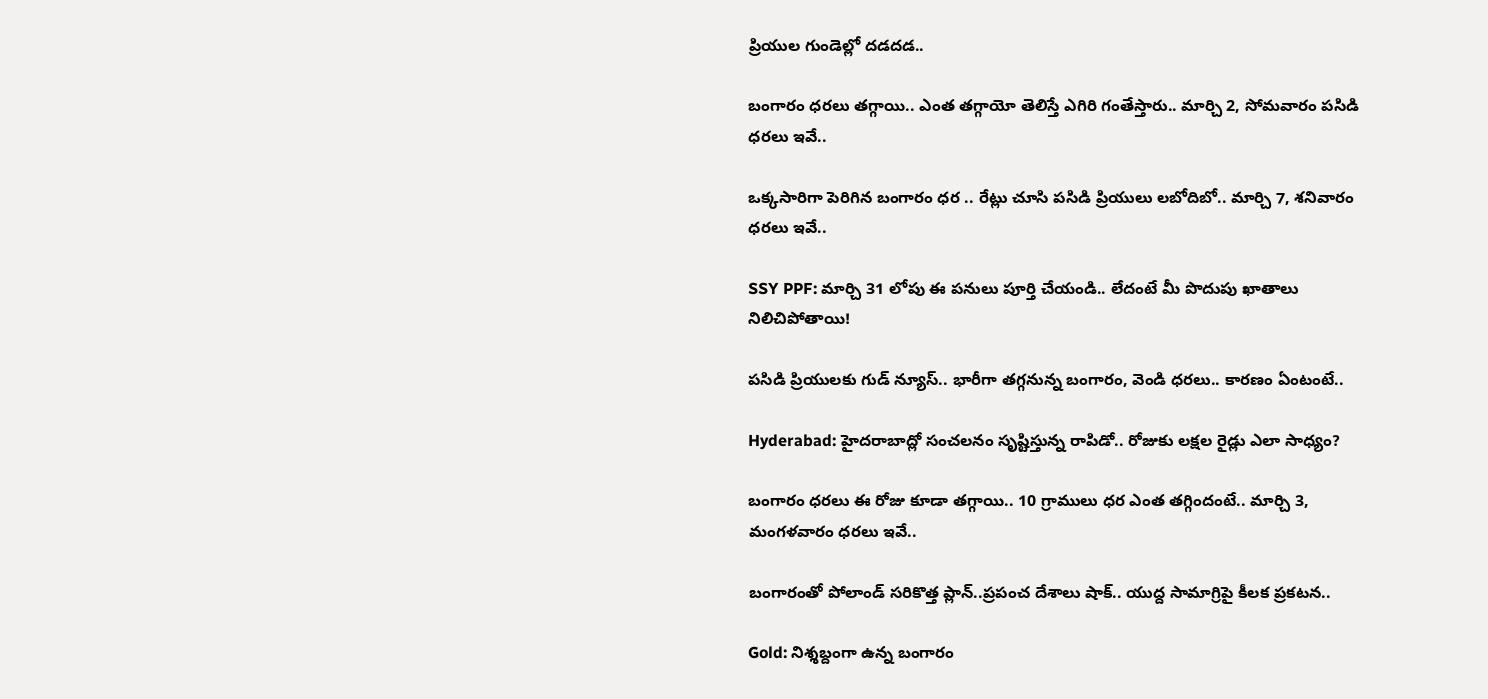ప్రియుల గుండెల్లో దడదడ..

బంగారం ధరలు తగ్గాయి.. ఎంత తగ్గాయో తెలిస్తే ఎగిరి గంతేస్తారు.. మార్చి 2, సోమవారం పసిడి ధరలు ఇవే..

ఒక్కసారిగా పెరిగిన బంగారం ధర .. రేట్లు చూసి పసిడి ప్రియులు లబోదిబో.. మార్చి 7, శనివారం ధరలు ఇవే..

SSY PPF: మార్చి 31 లోపు ఈ పనులు పూర్తి చేయండి.. లేదంటే మీ పొదుపు ఖాతాలు నిలిచిపోతాయి!

పసిడి ప్రియులకు గుడ్ న్యూస్.. భారీగా తగ్గనున్న బంగారం, వెండి ధరలు.. కారణం ఏంటంటే..

Hyderabad: హైదరాబాద్లో సంచలనం సృష్టిస్తున్న రాపిడో.. రోజుకు లక్షల రైడ్లు ఎలా సాధ్యం?

బంగారం ధరలు ఈ రోజు కూడా తగ్గాయి.. 10 గ్రాములు ధర ఎంత తగ్గిందంటే.. మార్చి 3, మంగళవారం ధరలు ఇవే..

బంగారంతో పోలాండ్ సరికొత్త ప్లాన్..ప్రపంచ దేశాలు షాక్.. యుద్ద సామాగ్రిపై కీలక ప్రకటన..

Gold: నిశ్శబ్దంగా ఉన్న బంగారం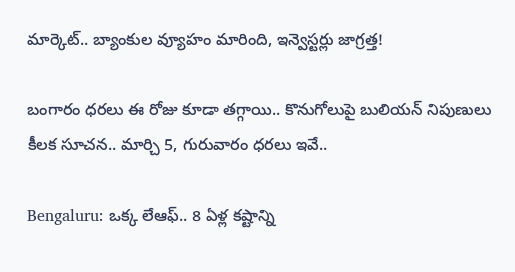మార్కెట్.. బ్యాంకుల వ్యూహం మారింది, ఇన్వెస్టర్లు జాగ్రత్త!

బంగారం ధరలు ఈ రోజు కూడా తగ్గాయి.. కొనుగోలుపై బులియన్ నిపుణులు కీలక సూచన.. మార్చి 5, గురువారం ధరలు ఇవే..

Bengaluru: ఒక్క లేఆఫ్.. 8 ఏళ్ల కష్టాన్ని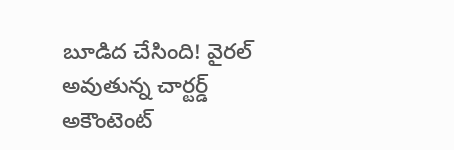బూడిద చేసింది! వైరల్ అవుతున్న చార్టర్డ్ అకౌంటెంట్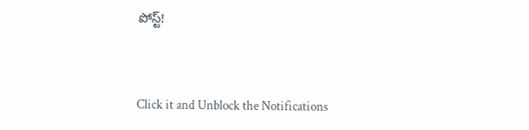పోస్ట్!



Click it and Unblock the Notifications